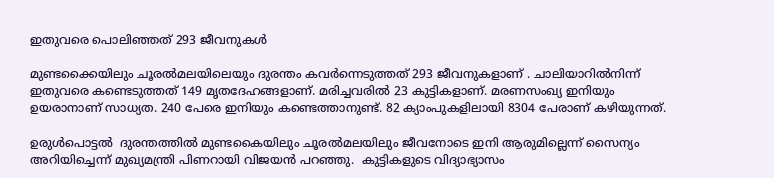ഇതുവരെ പൊലിഞ്ഞത് 293 ജീവനുകൾ

മുണ്ടക്കൈയിലും ചൂരൽമലയിലെയും ദുരന്തം കവര്‍ന്നെടുത്തത് 293 ജീവനുകളാണ് . ചാലിയാറില്‍നിന്ന് ഇതുവരെ കണ്ടെടുത്തത് 149 മൃതദേഹങ്ങളാണ്. മരിച്ചവരില്‍ 23 കുട്ടികളാണ്. മരണസംഖ്യ ഇനിയും ഉയരാനാണ് സാധ്യത. 240 പേരെ ഇനിയും കണ്ടെത്താനുണ്ട്. 82 ക്യാംപുകളിലായി 8304 പേരാണ് കഴിയുന്നത്.

ഉരുള്‍പൊട്ടല്‍  ദുരന്തത്തില്‍ മുണ്ടകൈയിലും ചൂരല്‍മലയിലും ജീവനോടെ ഇനി ആരുമില്ലെന്ന് സൈന്യം അറിയിച്ചെന്ന് മുഖ്യമന്ത്രി പിണറായി വിജയന്‍ പറഞ്ഞു.  കുട്ടികളുടെ വിദ്യാഭ്യാസം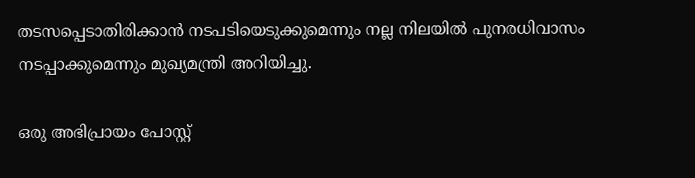തടസപ്പെടാതിരിക്കാന്‍ നടപടിയെടുക്കുമെന്നും നല്ല നിലയില്‍ പുനരധിവാസം നടപ്പാക്കുമെന്നും മുഖ്യമന്ത്രി അറിയിച്ചു.

ഒരു അഭിപ്രായം പോസ്റ്റ്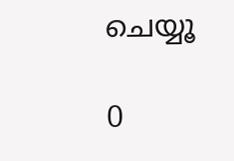ചെയ്യൂ

0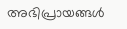അഭിപ്രായങ്ങള്‍